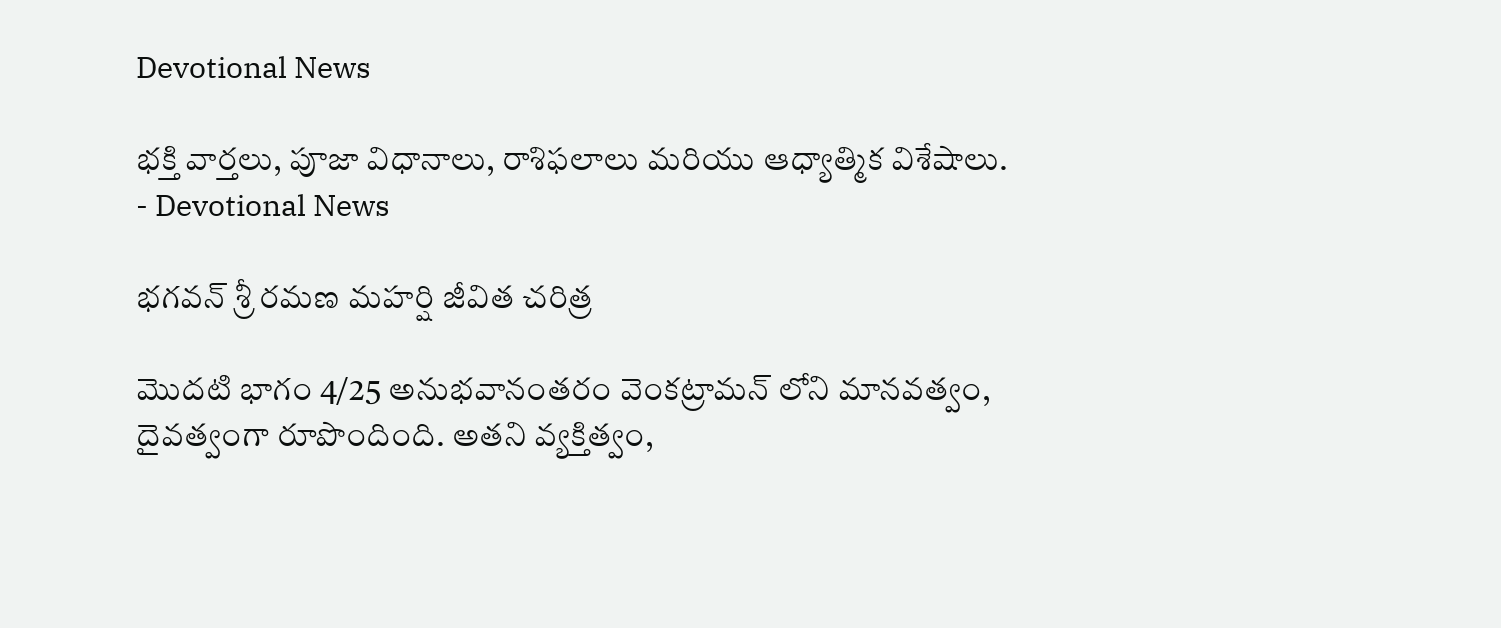Devotional News

భక్తి వార్తలు, పూజా విధానాలు, రాశిఫలాలు మరియు ఆధ్యాత్మిక విశేషాలు. - Devotional News

భగవన్ శ్రీ రమణ మహర్షి జీవిత చరిత్ర

మొదటి భాగం 4/25 అనుభవానంతరం వెంకట్రామన్ లోని మానవత్వం, దైవత్వంగా రూపొందింది. అతని వ్యక్తిత్వం,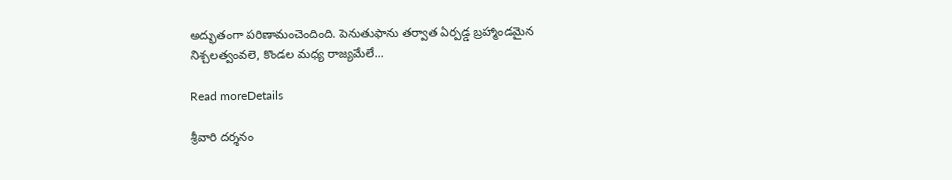అద్భుతంగా పరిణామంచెందింది. పెనుతుఫాను తర్వాత ఏర్పడ్డ బ్రహ్మాండమైన నిశ్చలత్వంవలె, కొండల మధ్య రాజ్యమేలే...

Read moreDetails

శ్రీవారి దర్శనం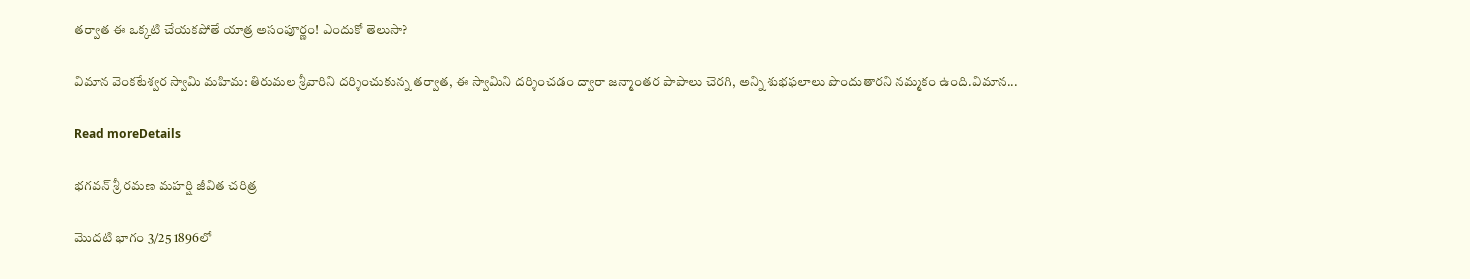తర్వాత ఈ ఒక్కటి చేయకపోతే యాత్ర అసంపూర్ణం! ఎందుకో తెలుసా?

విమాన వెంకటేశ్వర స్వామి మహిమ: తిరుమల శ్రీవారిని దర్శించుకున్న తర్వాత, ఈ స్వామిని దర్శించడం ద్వారా జన్మాంతర పాపాలు చెరగి, అన్ని శుభఫలాలు పొందుతారని నమ్మకం ఉంది.విమాన...

Read moreDetails

భగవన్ శ్రీ రమణ మహర్షి జీవిత చరిత్ర

మొదటి భాగం 3/25 1896లో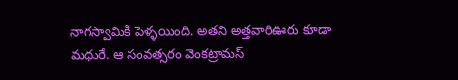నాగస్వామికి పెళ్ళయింది. అతని అత్తవారిఊరు కూడా మధురే. ఆ సంవత్సరం వెంకట్రామస్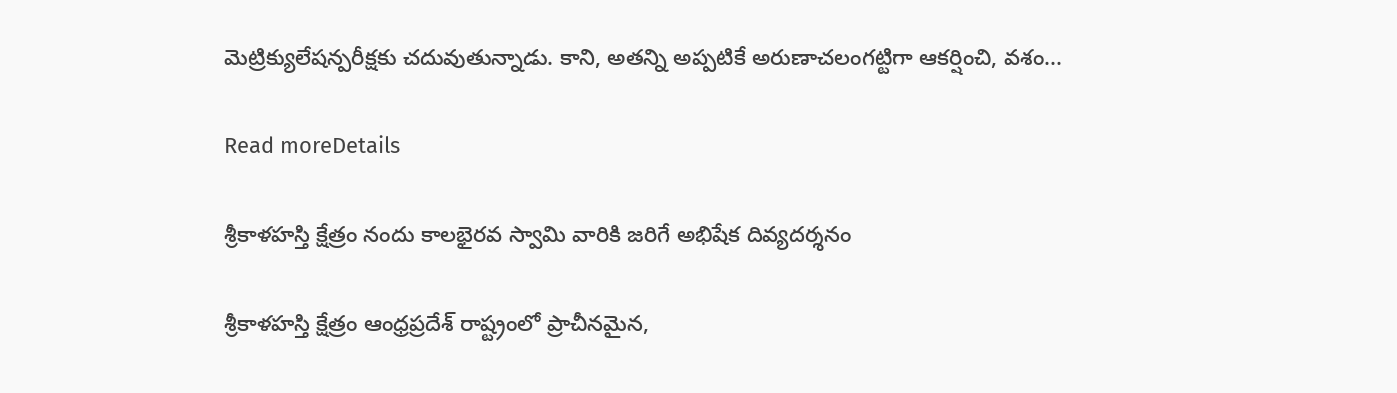మెట్రిక్యులేషన్పరీక్షకు చదువుతున్నాడు. కాని, అతన్ని అప్పటికే అరుణాచలంగట్టిగా ఆకర్షించి, వశం...

Read moreDetails

శ్రీకాళహస్తి క్షేత్రం నందు కాలభైరవ స్వామి వారికి జరిగే అభిషేక దివ్యదర్శనం

శ్రీకాళహస్తి క్షేత్రం ఆంధ్రప్రదేశ్ రాష్ట్రంలో ప్రాచీనమైన,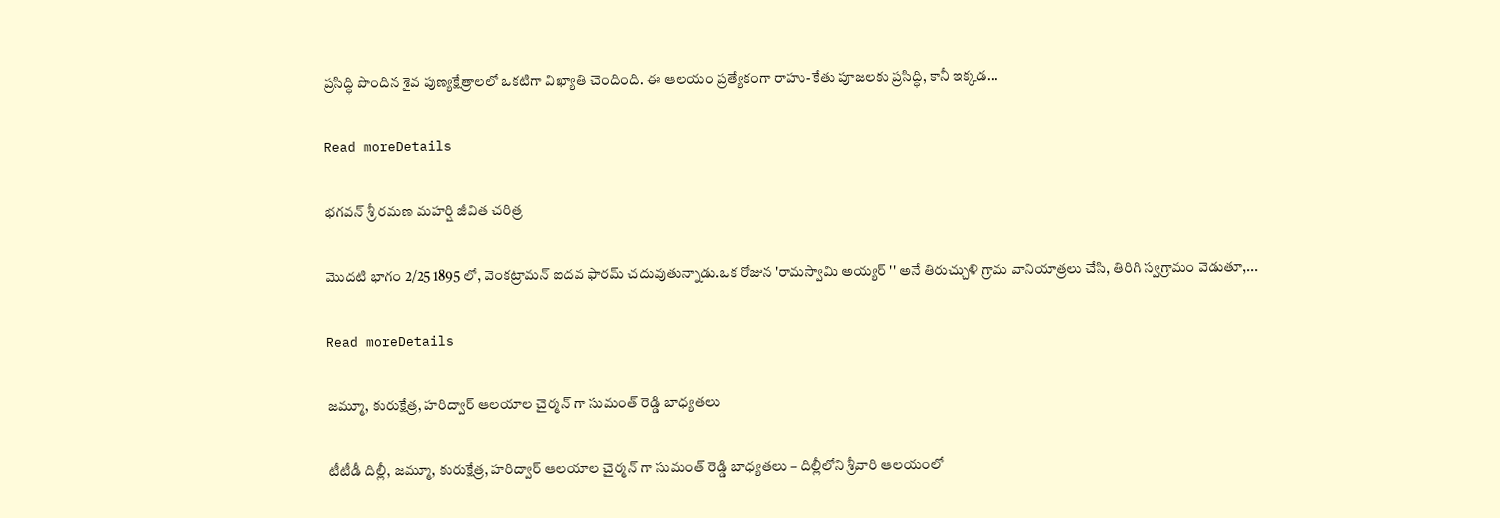ప్రసిద్ధి పొందిన శైవ పుణ్యక్షేత్రాలలో ఒకటిగా విఖ్యాతి చెందింది. ఈ ఆలయం ప్రత్యేకంగా రాహు-కేతు పూజలకు ప్రసిద్ధి, కానీ ఇక్కడ...

Read moreDetails

భగవన్ శ్రీ రమణ మహర్షి జీవిత చరిత్ర

మొదటి భాగం 2/25 1895 లో, వెంకట్రామన్ ఐదవ ఫారమ్ చదువుతున్నాడు.ఒక రోజున 'రామస్వామి అయ్యర్ '' అనే తిరుచ్చుళి గ్రామ వానియాత్రలు చేసి, తిరిగి స్వగ్రామం వెడుతూ,...

Read moreDetails

జమ్మూ, కురుక్షేత్ర, హరిద్వార్ ఆలయాల చైర్మన్ గా సుమంత్ రెడ్డి బాధ్యతలు

టీటీడీ దిల్లీ, జమ్మూ, కురుక్షేత్ర, హరిద్వార్ ఆలయాల చైర్మన్ గా సుమంత్ రెడ్డి బాధ్యతలు – దిల్లీలోని శ్రీవారి ఆలయంలో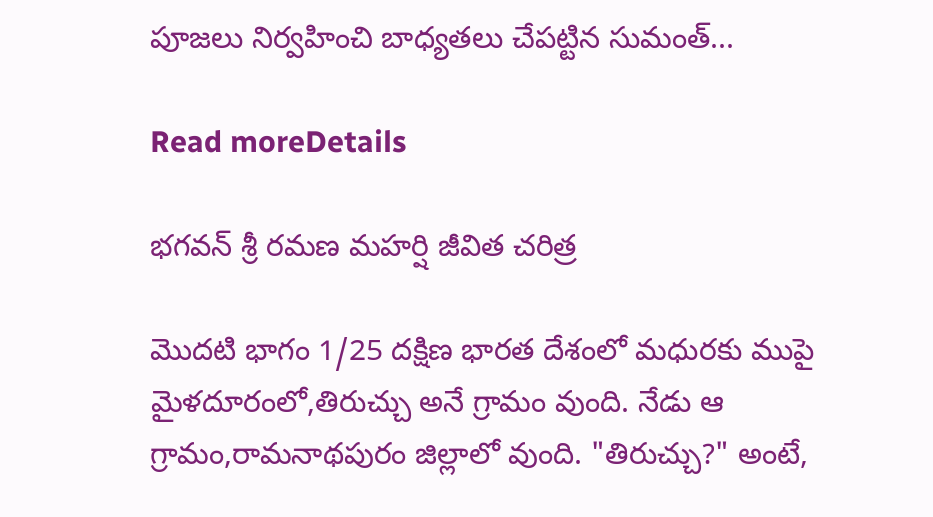పూజలు నిర్వహించి బాధ్యతలు చేపట్టిన సుమంత్...

Read moreDetails

భగవన్ శ్రీ రమణ మహర్షి జీవిత చరిత్ర

మొదటి భాగం 1/25 దక్షిణ భారత దేశంలో మధురకు ముపై మైళదూరంలో,తిరుచ్చు అనే గ్రామం వుంది. నేడు ఆ గ్రామం,రామనాథపురం జిల్లాలో వుంది. "తిరుచ్చు?" అంటే,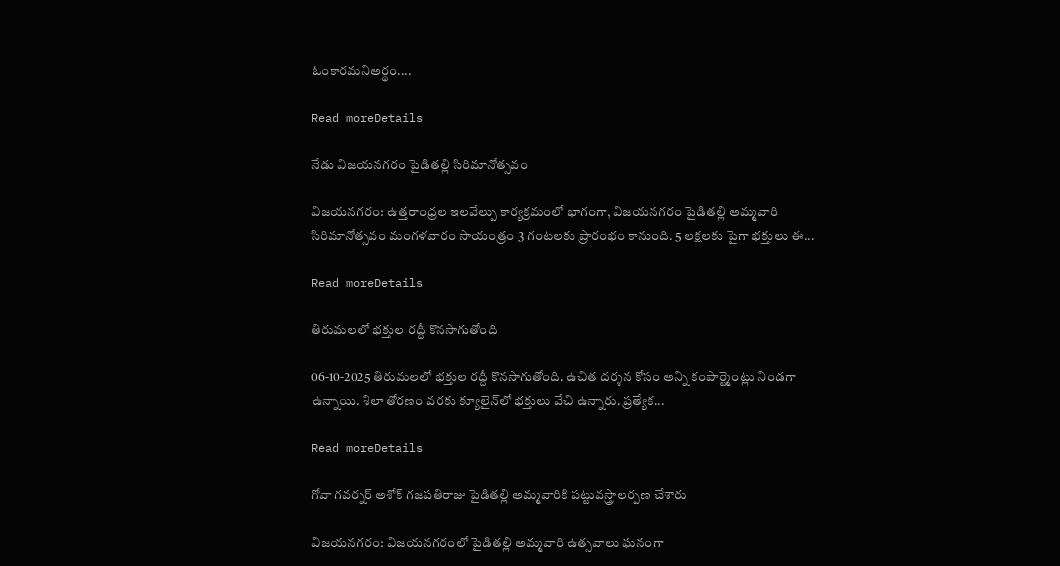ఓంకారమనిఅర్థం....

Read moreDetails

నేడు విజయనగరం పైడితల్లి సిరిమానోత్సవం

విజయనగరం: ఉత్తరాంధ్రల ఇలవేల్పు కార్యక్రమంలో భాగంగా, విజయనగరం పైడితల్లి అమ్మవారి సిరిమానోత్సవం మంగళవారం సాయంత్రం 3 గంటలకు ప్రారంభం కానుంది. 5 లక్షలకు పైగా భక్తులు ఈ...

Read moreDetails

తిరుమలలో భక్తుల రద్దీ కొనసాగుతోంది

06-10-2025 తిరుమలలో భక్తుల రద్దీ కొనసాగుతోంది. ఉచిత దర్శన కోసం అన్ని కంపార్ట్మెంట్లు నిండగా ఉన్నాయి. శిలా తోరణం వరకు క్యూలైన్‌లో భక్తులు వేచి ఉన్నారు. ప్రత్యేక...

Read moreDetails

గోవా గవర్నర్‌ అశోక్‌ గజపతిరాజు పైడితల్లి అమ్మవారికి పట్టువస్త్రాలర్పణ చేశారు

విజయనగరం: విజయనగరంలో పైడితల్లి అమ్మవారి ఉత్సవాలు ఘనంగా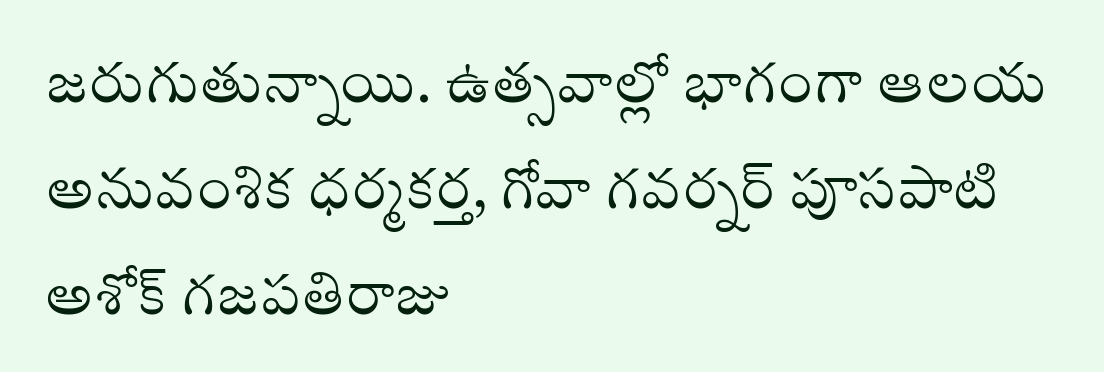జరుగుతున్నాయి. ఉత్సవాల్లో భాగంగా ఆలయ అనువంశిక ధర్మకర్త, గోవా గవర్నర్‌ పూసపాటి అశోక్‌ గజపతిరాజు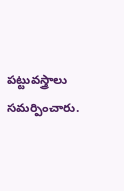పట్టువస్త్రాలు సమర్పించారు.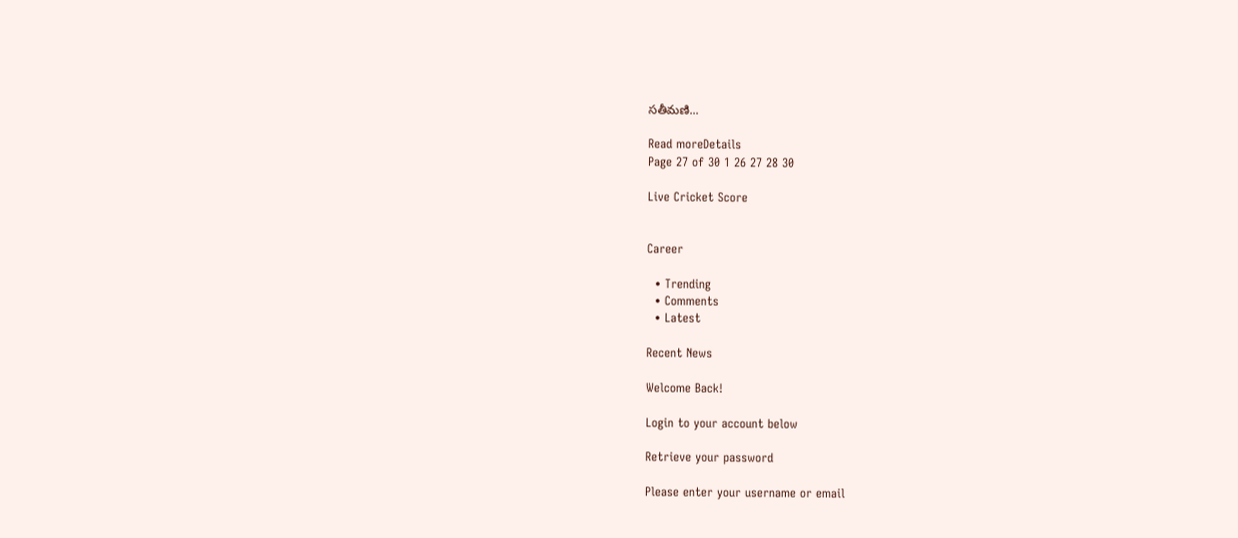సతీమణి...

Read moreDetails
Page 27 of 30 1 26 27 28 30

Live Cricket Score


Career

  • Trending
  • Comments
  • Latest

Recent News

Welcome Back!

Login to your account below

Retrieve your password

Please enter your username or email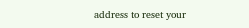address to reset your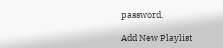password.

Add New Playlist